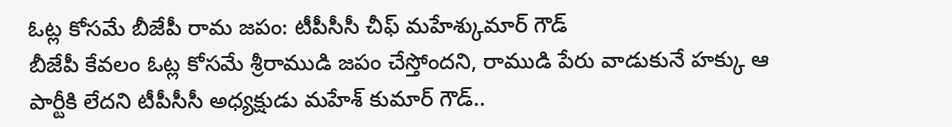ఓట్ల కోసమే బీజేపీ రామ జపం: టీపీసీసీ చీఫ్ మహేశ్కుమార్ గౌడ్
బీజేపీ కేవలం ఓట్ల కోసమే శ్రీరాముడి జపం చేస్తోందని, రాముడి పేరు వాడుకునే హక్కు ఆ పార్టీకి లేదని టీపీసీసీ అధ్యక్షుడు మహేశ్ కుమార్ గౌడ్..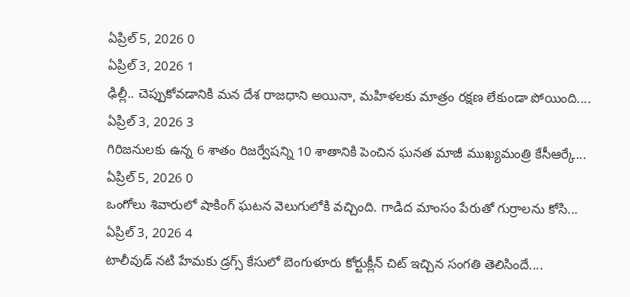ఏప్రిల్ 5, 2026 0
ఏప్రిల్ 3, 2026 1
ఢిల్లీ.. చెప్పుకోవడానికి మన దేశ రాజధాని అయినా, మహిళలకు మాత్రం రక్షణ లేకుండా పోయింది....
ఏప్రిల్ 3, 2026 3
గిరిజనులకు ఉన్న 6 శాతం రిజర్వేషన్ని 10 శాతానికి పెంచిన ఘనత మాజీ ముఖ్యమంత్రి కేసీఆర్కే...
ఏప్రిల్ 5, 2026 0
ఒంగోలు శివారులో షాకింగ్ ఘటన వెలుగులోకి వచ్చింది. గాడిద మాంసం పేరుతో గుర్రాలను కోసి...
ఏప్రిల్ 3, 2026 4
టాలీవుడ్ నటి హేమకు డ్రగ్స్ కేసులో బెంగుళూరు కోర్టుక్లీన్ చిట్ ఇచ్చిన సంగతి తెలిసిందే....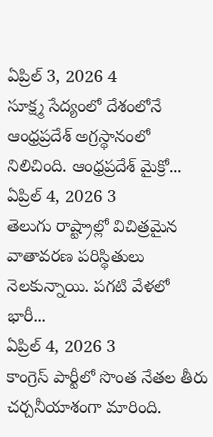ఏప్రిల్ 3, 2026 4
సూక్ష్మ సేద్యంలో దేశంలోనే ఆంధ్రప్రదేశ్ అగ్రస్థానంలో నిలిచింది. ఆంధ్రప్రదేశ్ మైక్రో...
ఏప్రిల్ 4, 2026 3
తెలుగు రాష్ట్రాల్లో విచిత్రమైన వాతావరణ పరిస్థితులు నెలకున్నాయి. పగటి వేళలో భారీ...
ఏప్రిల్ 4, 2026 3
కాంగ్రెస్ పార్టీలో సొంత నేతల తీరు చర్చనీయాశంగా మారింది.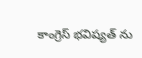కాంగ్రెస్ భవిష్యత్ ను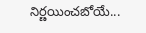నిర్ణయించబోయే...